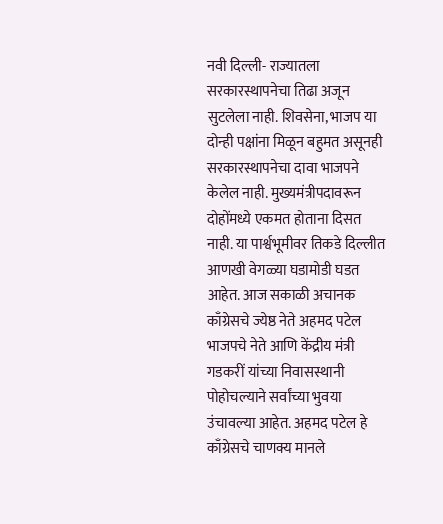नवी दिल्ली- राज्यातला सरकारस्थापनेचा तिढा अजून सुटलेला नाही. शिवसेना, भाजप या दोन्ही पक्षांना मिळून बहुमत असूनही सरकारस्थापनेचा दावा भाजपने केलेल नाही. मुख्यमंत्रीपदावरून दोहोंमध्ये एकमत होताना दिसत नाही. या पार्श्वभूमीवर तिकडे दिल्लीत आणखी वेगळ्या घडामोडी घडत आहेत. आज सकाळी अचानक काँग्रेसचे ज्येष्ठ नेते अहमद पटेल भाजपचे नेते आणि केंद्रीय मंत्री गडकरीं यांच्या निवासस्थानी पोहोचल्याने सर्वांच्या भुवया उंचावल्या आहेत. अहमद पटेल हे काँग्रेसचे चाणक्य मानले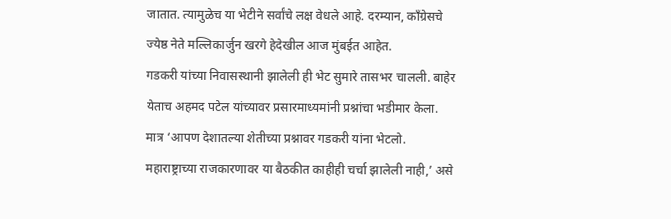जातात. त्यामुळेच या भेटीने सर्वांचे लक्ष वेधले आहे. दरम्यान, काँग्रेसचे ज्येष्ठ नेते मल्लिकार्जुन खरगे हेदेखील आज मुंबईत आहेत.
गडकरी यांच्या निवासस्थानी झालेली ही भेट सुमारे तासभर चालली. बाहेर येताच अहमद पटेल यांच्यावर प्रसारमाध्यमांनी प्रश्नांचा भडीमार केला. मात्र ‘आपण देशातल्या शेतीच्या प्रश्नावर गडकरी यांना भेटलो. महाराष्ट्राच्या राजकारणावर या बैठकीत काहीही चर्चा झालेली नाही,’ असे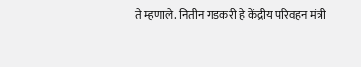ते म्हणाले. नितीन गडकरी हे केंद्रीय परिवहन मंत्री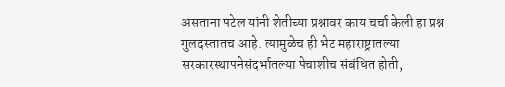असताना पटेल यांनी शेतीच्या प्रश्नावर काय चर्चा केली हा प्रश्न गुलदस्तातच आहे. त्यामुळेच ही भेट महाराष्ट्रातल्या सरकारस्थापनेसंदर्भातल्या पेचाशीच संबंधित होती,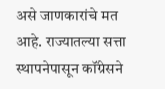असे जाणकारांचे मत आहे. राज्यातल्या सत्ता स्थापनेपासून कॉंग्रेसने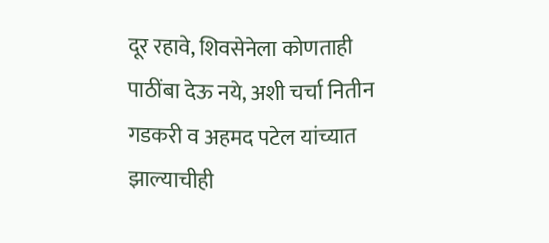दूर रहावे, शिवसेनेला कोणताही पाठींबा देऊ नये, अशी चर्चा नितीन गडकरी व अहमद पटेल यांच्यात झाल्याचीही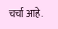चर्चा आहे.